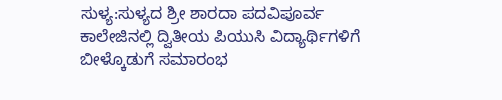ಸುಳ್ಯ:ಸುಳ್ಯದ ಶ್ರೀ ಶಾರದಾ ಪದವಿಪೂರ್ವ ಕಾಲೇಜಿನಲ್ಲಿ ದ್ವಿತೀಯ ಪಿಯುಸಿ ವಿದ್ಯಾರ್ಥಿಗಳಿಗೆ ಬೀಳ್ಕೊಡುಗೆ ಸಮಾರಂಭ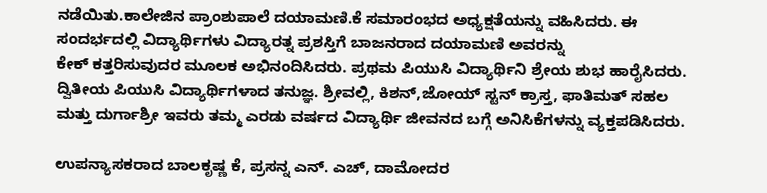ನಡೆಯಿತು.ಕಾಲೇಜಿನ ಪ್ರಾಂಶುಪಾಲೆ ದಯಾಮಣಿ.ಕೆ ಸಮಾರಂಭದ ಅಧ್ಯಕ್ಷತೆಯನ್ನು ವಹಿಸಿದರು. ಈ ಸಂದರ್ಭದಲ್ಲಿ ವಿದ್ಯಾರ್ಥಿಗಳು ವಿದ್ಯಾರತ್ನ ಪ್ರಶಸ್ತಿಗೆ ಬಾಜನರಾದ ದಯಾಮಣಿ ಅವರನ್ನು
ಕೇಕ್ ಕತ್ತರಿಸುವುದರ ಮೂಲಕ ಅಭಿನಂದಿಸಿದರು. ಪ್ರಥಮ ಪಿಯುಸಿ ವಿದ್ಯಾರ್ಥಿನಿ ಶ್ರೇಯ ಶುಭ ಹಾರೈಸಿದರು. ದ್ವಿತೀಯ ಪಿಯುಸಿ ವಿದ್ಯಾರ್ಥಿಗಳಾದ ತನುಜ್ಞ. ಶ್ರೀವಲ್ಲಿ, ಕಿಶನ್,ಜೋಯ್ ಸ್ಟನ್ ಕ್ರಾಸ್ತ, ಫಾತಿಮತ್ ಸಹಲ ಮತ್ತು ದುರ್ಗಾಶ್ರೀ ಇವರು ತಮ್ಮ ಎರಡು ವರ್ಷದ ವಿದ್ಯಾರ್ಥಿ ಜೀವನದ ಬಗ್ಗೆ ಅನಿಸಿಕೆಗಳನ್ನು ವ್ಯಕ್ತಪಡಿಸಿದರು.

ಉಪನ್ಯಾಸಕರಾದ ಬಾಲಕೃಷ್ಣ ಕೆ, ಪ್ರಸನ್ನ ಎನ್. ಎಚ್, ದಾಮೋದರ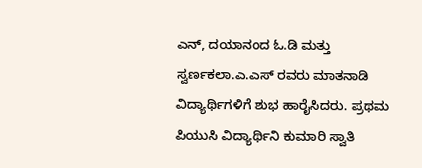ಎನ್, ದಯಾನಂದ ಓ.ಡಿ ಮತ್ತು ಸ್ವರ್ಣಕಲಾ.ಎ.ಎಸ್ ರವರು ಮಾತನಾಡಿ ವಿದ್ಯಾರ್ಥಿಗಳಿಗೆ ಶುಭ ಹಾರೈಸಿದರು. ಪ್ರಥಮ ಪಿಯುಸಿ ವಿದ್ಯಾರ್ಥಿನಿ ಕುಮಾರಿ ಸ್ವಾತಿ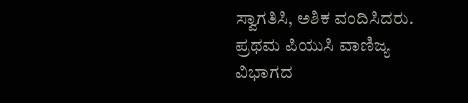ಸ್ವಾಗತಿಸಿ, ಅಶಿಕ ವಂದಿಸಿದರು. ಪ್ರಥಮ ಪಿಯುಸಿ ವಾಣಿಜ್ಯ ವಿಭಾಗದ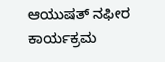ಆಯುಷತ್ ನಫೀರ ಕಾರ್ಯಕ್ರಮ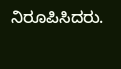ನಿರೂಪಿಸಿದರು.